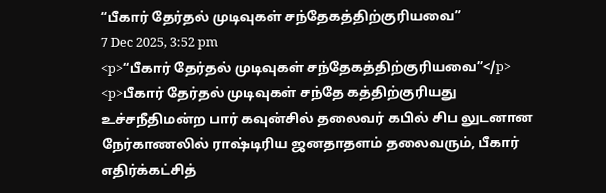“பீகார் தேர்தல் முடிவுகள் சந்தேகத்திற்குரியவை”
7 Dec 2025, 3:52 pm
<p>“பீகார் தேர்தல் முடிவுகள் சந்தேகத்திற்குரியவை”</p>
<p>பீகார் தேர்தல் முடிவுகள் சந்தே கத்திற்குரியது உச்சநீதிமன்ற பார் கவுன்சில் தலைவர் கபில் சிப லுடனான நேர்காணலில் ராஷ்டிரிய ஜனதாதளம் தலைவரும், பீகார் எதிர்க்கட்சித்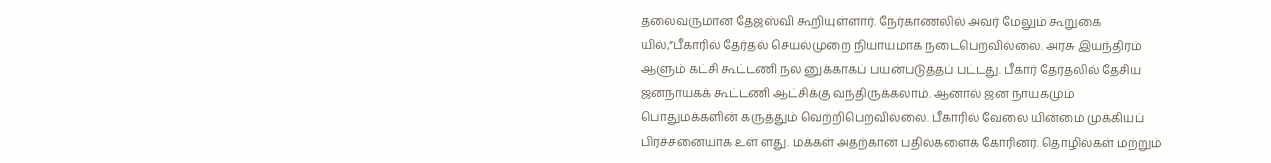தலைவருமான தேஜஸ்வி கூறியுள்ளார். நேர்காணலில் அவர் மேலும் கூறுகை யில்,”பீகாரில் தேர்தல் செயல்முறை நியாயமாக நடைபெறவில்லை. அரசு இயந்திரம் ஆளும் கட்சி கூட்டணி நல னுக்காகப் பயன்படுத்தப் பட்டது. பீகார் தேர்தலில் தேசிய ஜனநாயகக் கூட்டணி ஆட்சிக்கு வந்திருக்கலாம். ஆனால் ஜன நாயகமும் பொதுமக்களின் கருத்தும் வெற்றிபெறவில்லை. பீகாரில் வேலை யின்மை முக்கியப் பிரச்சனையாக உள் ளது. மக்கள் அதற்கான பதில்களைக் கோரினர். தொழில்கள் மற்றும்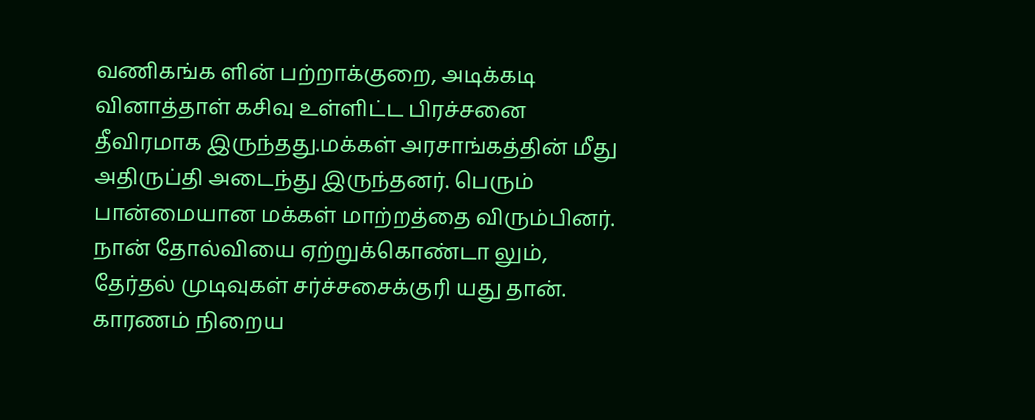வணிகங்க ளின் பற்றாக்குறை, அடிக்கடி வினாத்தாள் கசிவு உள்ளிட்ட பிரச்சனை தீவிரமாக இருந்தது.மக்கள் அரசாங்கத்தின் மீது அதிருப்தி அடைந்து இருந்தனர். பெரும் பான்மையான மக்கள் மாற்றத்தை விரும்பினர். நான் தோல்வியை ஏற்றுக்கொண்டா லும், தேர்தல் முடிவுகள் சர்ச்சசைக்குரி யது தான். காரணம் நிறைய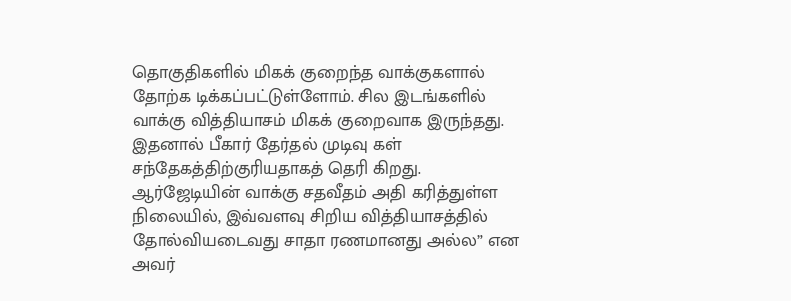தொகுதிகளில் மிகக் குறைந்த வாக்குகளால் தோற்க டிக்கப்பட்டுள்ளோம். சில இடங்களில் வாக்கு வித்தியாசம் மிகக் குறைவாக இருந்தது. இதனால் பீகார் தேர்தல் முடிவு கள் சந்தேகத்திற்குரியதாகத் தெரி கிறது. ஆர்ஜேடியின் வாக்கு சதவீதம் அதி கரித்துள்ள நிலையில், இவ்வளவு சிறிய வித்தியாசத்தில் தோல்வியடைவது சாதா ரணமானது அல்ல” என அவர்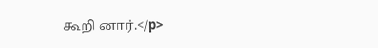கூறி னார்.</p>